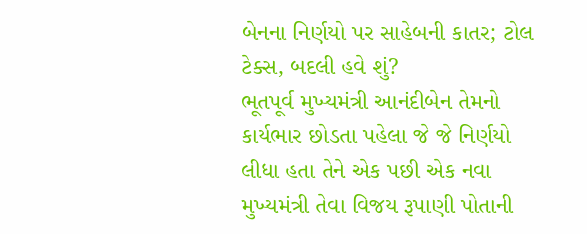બેનના નિર્ણયો પર સાહેબની કાતર; ટોલ ટેક્સ, બદલી હવે શું?
ભૂતપૂર્વ મુખ્યમંત્રી આનંદીબેન તેમનો કાર્યભાર છોડતા પહેલા જે જે નિર્ણયો લીધા હતા તેને એક પછી એક નવા મુખ્યમંત્રી તેવા વિજય રૂપાણી પોતાની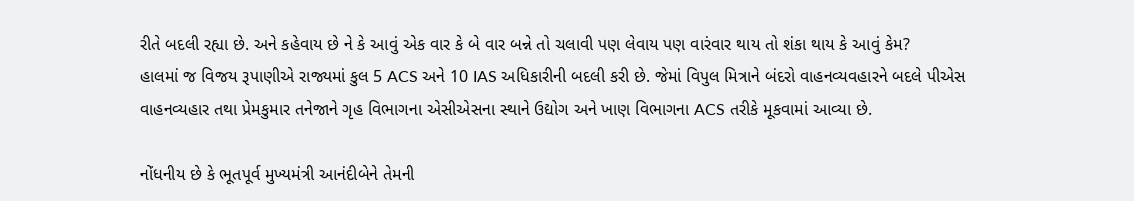રીતે બદલી રહ્યા છે. અને કહેવાય છે ને કે આવું એક વાર કે બે વાર બન્ને તો ચલાવી પણ લેવાય પણ વારંવાર થાય તો શંકા થાય કે આવું કેમ?
હાલમાં જ વિજય રૂપાણીએ રાજ્યમાં કુલ 5 ACS અને 10 IAS અધિકારીની બદલી કરી છે. જેમાં વિપુલ મિત્રાને બંદરો વાહનવ્યવહારને બદલે પીએસ વાહનવ્યહાર તથા પ્રેમકુમાર તનેજાને ગૃહ વિભાગના એસીએસના સ્થાને ઉદ્યોગ અને ખાણ વિભાગના ACS તરીકે મૂકવામાં આવ્યા છે.

નોંધનીય છે કે ભૂતપૂર્વ મુખ્યમંત્રી આનંદીબેને તેમની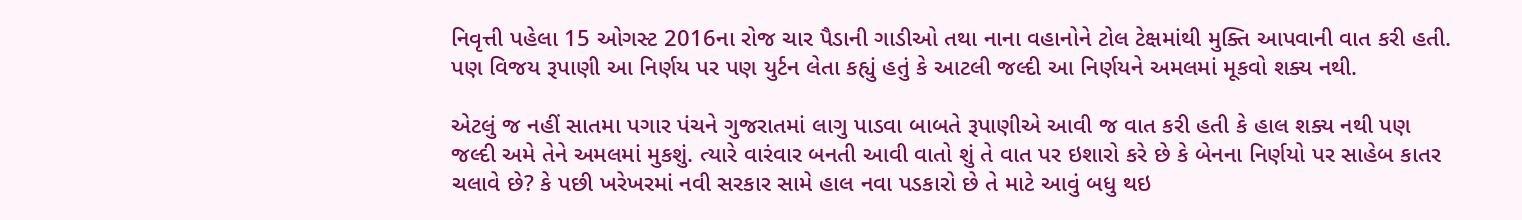નિવૃત્તી પહેલા 15 ઓગસ્ટ 2016ના રોજ ચાર પૈડાની ગાડીઓ તથા નાના વહાનોને ટોલ ટેક્ષમાંથી મુક્તિ આપવાની વાત કરી હતી. પણ વિજય રૂપાણી આ નિર્ણય પર પણ યુર્ટન લેતા કહ્યું હતું કે આટલી જલ્દી આ નિર્ણયને અમલમાં મૂકવો શક્ય નથી.

એટલું જ નહીં સાતમા પગાર પંચને ગુજરાતમાં લાગુ પાડવા બાબતે રૂપાણીએ આવી જ વાત કરી હતી કે હાલ શક્ય નથી પણ જલ્દી અમે તેને અમલમાં મુકશું. ત્યારે વારંવાર બનતી આવી વાતો શું તે વાત પર ઇશારો કરે છે કે બેનના નિર્ણયો પર સાહેબ કાતર ચલાવે છે? કે પછી ખરેખરમાં નવી સરકાર સામે હાલ નવા પડકારો છે તે માટે આવું બધુ થઇ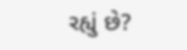રહ્યું છે?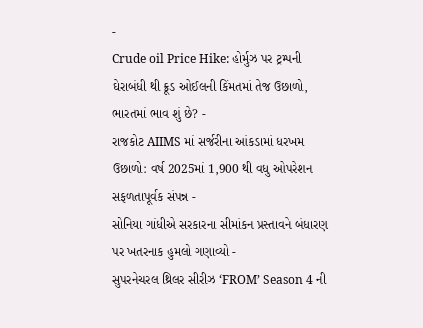-
Crude oil Price Hike: હોર્મુઝ પર ટ્રમ્પની ઘેરાબંધી થી ક્રૂડ ઓઈલની કિંમતમાં તેજ ઉછાળો, ભારતમાં ભાવ શું છે? -
રાજકોટ AIIMS માં સર્જરીના આંકડામાં ધરખમ ઉછાળો: વર્ષ 2025માં 1,900 થી વધુ ઓપરેશન સફળતાપૂર્વક સંપન્ન -
સોનિયા ગાંધીએ સરકારના સીમાંકન પ્રસ્તાવને બંધારણ પર ખતરનાક હુમલો ગણાવ્યો -
સુપરનેચરલ થ્રિલર સીરીઝ ‘FROM’ Season 4 ની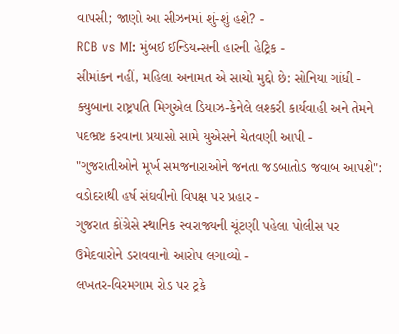વાપસી; જાણો આ સીઝનમાં શું-શું હશે? -
RCB vs MI: મુંબઈ ઈન્ડિયન્સની હારની હેટ્રિક -
સીમાંકન નહીં, મહિલા અનામત એ સાચો મુદ્દો છે: સોનિયા ગાંધી -
ક્યુબાના રાષ્ટ્રપતિ મિગુએલ ડિયાઝ-કેનેલે લશ્કરી કાર્યવાહી અને તેમને પદભ્રષ્ટ કરવાના પ્રયાસો સામે યુએસને ચેતવણી આપી -
"ગુજરાતીઓને મૂર્ખ સમજનારાઓને જનતા જડબાતોડ જવાબ આપશે": વડોદરાથી હર્ષ સંઘવીનો વિપક્ષ પર પ્રહાર -
ગુજરાત કોંગ્રેસે સ્થાનિક સ્વરાજ્યની ચૂંટણી પહેલા પોલીસ પર ઉમેદવારોને ડરાવવાનો આરોપ લગાવ્યો -
લખતર-વિરમગામ રોડ પર ટ્રકે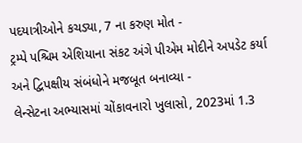પદયાત્રીઓને કચડ્યા, 7 ના કરુણ મોત -
ટ્રમ્પે પશ્ચિમ એશિયાના સંકટ અંગે પીએમ મોદીને અપડેટ કર્યા અને દ્વિપક્ષીય સંબંધોને મજબૂત બનાવ્યા -
લેન્સેટના અભ્યાસમાં ચોંકાવનારો ખુલાસો, 2023માં 1.3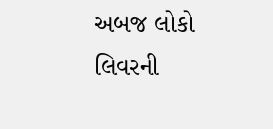અબજ લોકો લિવરની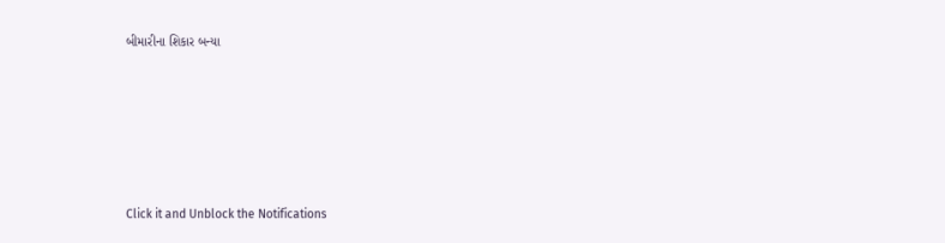બીમારીના શિકાર બન્યા






Click it and Unblock the Notifications